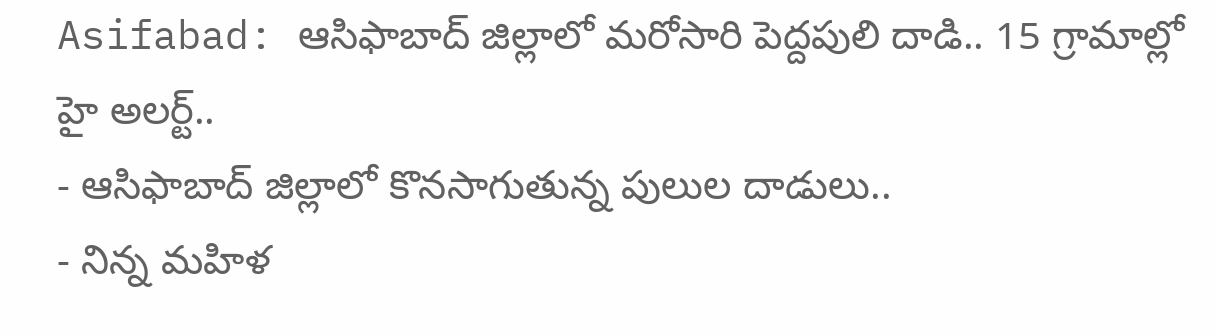Asifabad: ఆసిఫాబాద్ జిల్లాలో మరోసారి పెద్దపులి దాడి.. 15 గ్రామాల్లో హై అలర్ట్..
- ఆసిఫాబాద్ జిల్లాలో కొనసాగుతున్న పులుల దాడులు..
- నిన్న మహిళ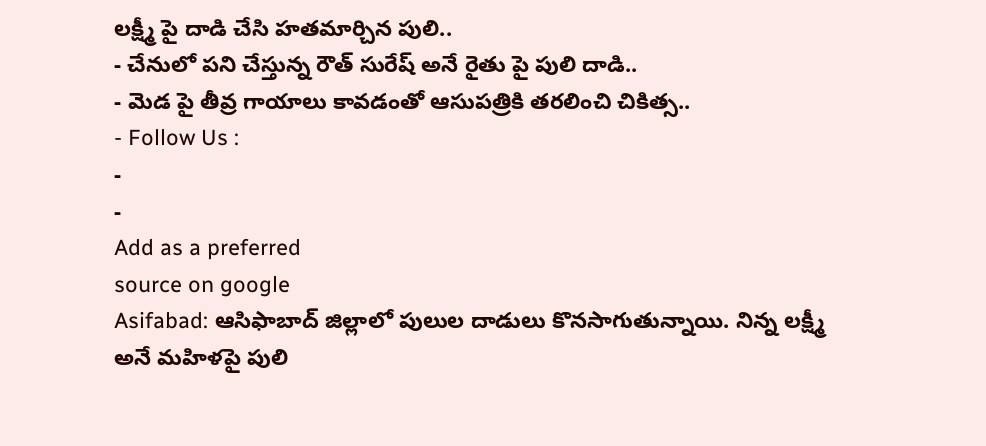లక్ష్మీ పై దాడి చేసి హతమార్చిన పులి..
- చేనులో పని చేస్తున్న రౌత్ సురేష్ అనే రైతు పై పులి దాడి..
- మెడ పై తీవ్ర గాయాలు కావడంతో ఆసుపత్రికి తరలించి చికిత్స..
- Follow Us :
-
-
Add as a preferred
source on google
Asifabad: ఆసిఫాబాద్ జిల్లాలో పులుల దాడులు కొనసాగుతున్నాయి. నిన్న లక్ష్మీ అనే మహిళపై పులి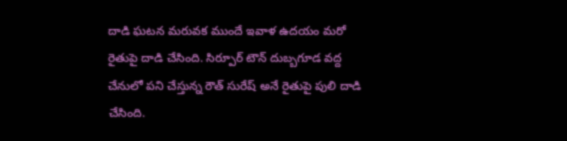దాడి ఘటన మరువక ముందే ఇవాళ ఉదయం మరో రైతుపై దాడి చేసింది. సిర్పూర్ టౌన్ దుబ్బగూడ వద్ద చేనులో పని చేస్తున్న రౌత్ సురేష్ అనే రైతుపై పులి దాడి చేసింది.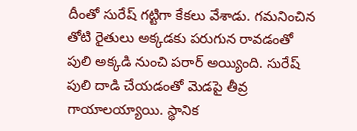దీంతో సురేష్ గట్టిగా కేకలు వేశాడు. గమనించిన తోటి రైతులు అక్కడకు పరుగున రావడంతో పులి అక్కడి నుంచి పరార్ అయ్యింది. సురేష్ పులి దాడి చేయడంతో మెడపై తీవ్ర గాయాలయ్యాయి. స్థానిక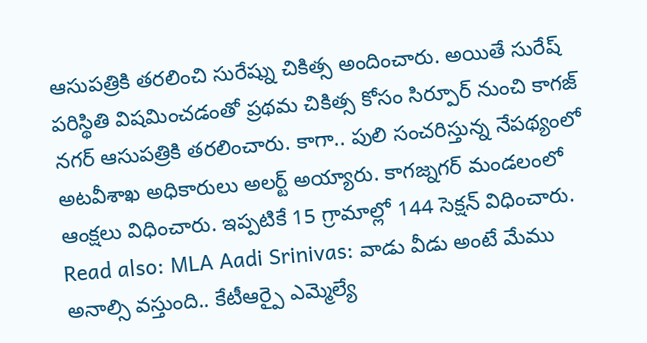ఆసుపత్రికి తరలించి సురేష్ను చికిత్స అందించారు. అయితే సురేష్ పరిస్థితి విషమించడంతో ప్రథమ చికిత్స కోసం సిర్పూర్ నుంచి కాగజ్ నగర్ ఆసుపత్రికి తరలించారు. కాగా.. పులి సంచరిస్తున్న నేపథ్యంలో అటవీశాఖ అధికారులు అలర్ట్ అయ్యారు. కాగజ్నగర్ మండలంలో ఆంక్షలు విధించారు. ఇప్పటికే 15 గ్రామాల్లో 144 సెక్షన్ విధించారు.
Read also: MLA Aadi Srinivas: వాడు వీడు అంటే మేము అనాల్సి వస్తుంది.. కేటీఆర్పై ఎమ్మెల్యే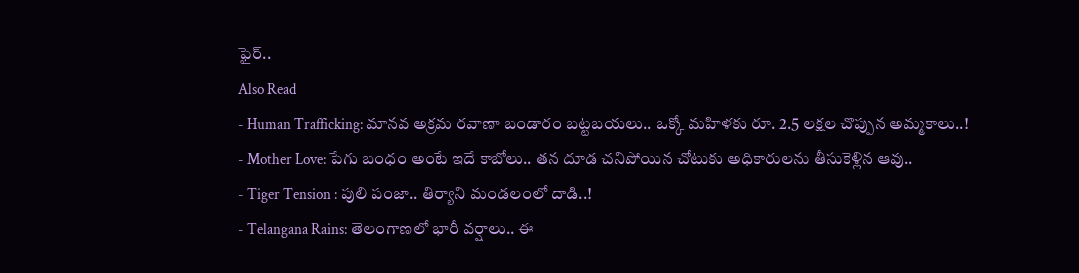ఫైర్..
Also Read
- Human Trafficking: మానవ అక్రమ రవాణా బండారం బట్టబయలు.. ఒక్కో మహిళకు రూ. 2.5 లక్షల చొప్పున అమ్మకాలు..!
- Mother Love: పేగు బంధం అంటే ఇదే కాబోలు.. తన దూడ చనిపోయిన చోటుకు అధికారులను తీసుకెళ్లిన ఆవు..
- Tiger Tension : పులి పంజా.. తిర్యాని మండలంలో దాడి..!
- Telangana Rains: తెలంగాణలో భారీ వర్షాలు.. ఈ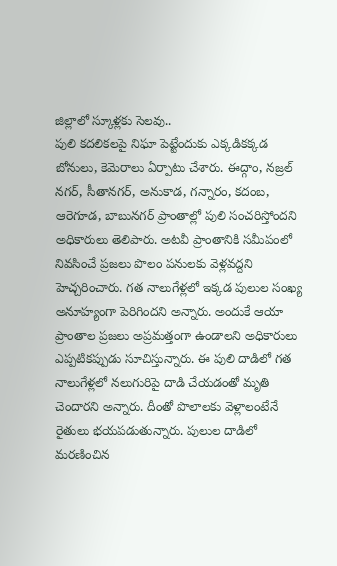జిల్లాలో స్కూళ్లకు సెలవు..
పులి కదలికలపై నిఘా పెట్టేందుకు ఎక్కడికక్కడ బోనులు, కెమెరాలు ఏర్పాటు చేశారు. ఈద్గాం, నజ్రల్ నగర్, సీతానగర్, అనుకాడ, గన్నారం, కదంబ, ఆరెగూడ, బాబునగర్ ప్రాంతాల్లో పులి సంచరిస్తోందని అధికారులు తెలిపారు. అటవీ ప్రాంతానికి సమీపంలో నివసించే ప్రజలు పొలం పనులకు వెళ్లవద్దని హెచ్చరించారు. గత నాలుగేళ్లలో ఇక్కడ పులుల సంఖ్య అనూహ్యంగా పెరిగిందని అన్నారు. అందుకే ఆయా ప్రాంతాల ప్రజలు అప్రమత్తంగా ఉండాలని అధికారులు ఎప్పటికప్పుడు సూచిస్తున్నారు. ఈ పులి దాడిలో గత నాలుగేళ్లలో నలుగురిపై దాడి చేయడంతో మృతి చెందారని అన్నారు. దీంతో పొలాలకు వెళ్లాలంటేనే రైతులు భయపడుతున్నారు. పులుల దాడిలో మరణించిన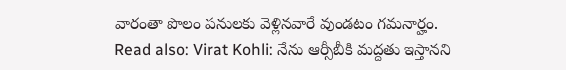వారంతా పొలం పనులకు వెళ్లినవారే వుండటం గమనార్హం.
Read also: Virat Kohli: నేను ఆర్సీబీకి మద్దతు ఇస్తానని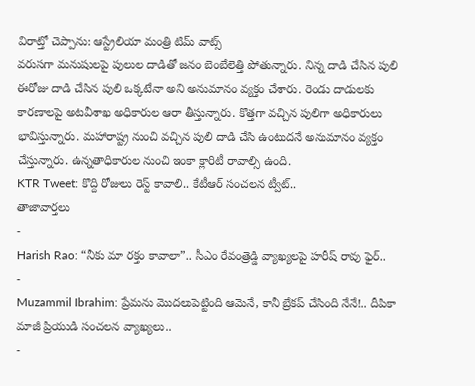విరాట్తో చెప్పాను: ఆస్ట్రేలియా మంత్రి టిమ్ వాట్స్
వరుసగా మనుషులపై పులుల దాడితో జనం బెంబేలెత్తి పోతున్నారు. నిన్న దాడి చేసిన పులి ఈరోజు దాడి చేసిన పులి ఒక్కటేనా అని అనుమానం వ్యక్తం చేశారు. రెండు దాడులకు కారణాలపై అటవీశాఖ అధికారుల ఆరా తీస్తున్నారు. కొత్తగా వచ్చిన పులిగా అధికారులు భావిస్తున్నారు. మహారాష్ట్ర నుంచి వచ్చిన పులి దాడి చేసి ఉంటుదనే అనుమానం వ్యక్తం చేస్తున్నారు. ఉన్నతాధికారుల నుంచి ఇంకా క్లారిటీ రావాల్సి ఉంది.
KTR Tweet: కొద్ది రోజులు రెస్ట్ కావాలి.. కేటీఆర్ సంచలన ట్వీట్..
తాజావార్తలు
-
Harish Rao: “నీకు మా రక్తం కావాలా”.. సీఎం రేవంత్రెడ్డి వ్యాఖ్యలపై హరీష్ రావు ఫైర్..
-
Muzammil Ibrahim: ప్రేమను మొదలుపెట్టింది ఆమెనే, కానీ బ్రేకప్ చేసింది నేనే!.. దీపికా మాజీ ప్రియుడి సంచలన వ్యాఖ్యలు..
-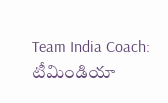Team India Coach: టీమిండియా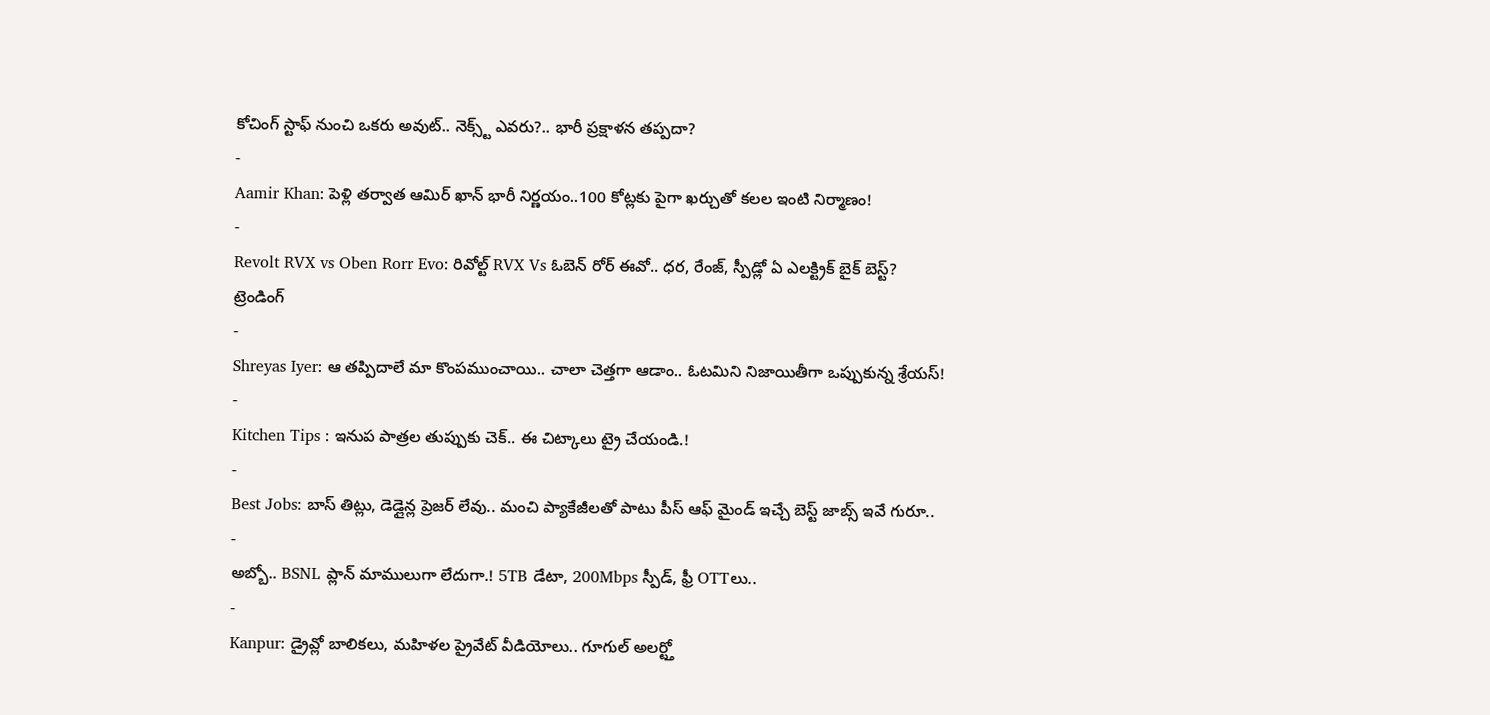కోచింగ్ స్టాఫ్ నుంచి ఒకరు అవుట్.. నెక్స్ట్ ఎవరు?.. భారీ ప్రక్షాళన తప్పదా?
-
Aamir Khan: పెళ్లి తర్వాత ఆమిర్ ఖాన్ భారీ నిర్ణయం..100 కోట్లకు పైగా ఖర్చుతో కలల ఇంటి నిర్మాణం!
-
Revolt RVX vs Oben Rorr Evo: రివోల్ట్ RVX Vs ఓబెన్ రోర్ ఈవో.. ధర, రేంజ్, స్పీడ్లో ఏ ఎలక్ట్రిక్ బైక్ బెస్ట్?
ట్రెండింగ్
-
Shreyas Iyer: ఆ తప్పిదాలే మా కొంపముంచాయి.. చాలా చెత్తగా ఆడాం.. ఓటమిని నిజాయితీగా ఒప్పుకున్న శ్రేయస్!
-
Kitchen Tips : ఇనుప పాత్రల తుప్పుకు చెక్.. ఈ చిట్కాలు ట్రై చేయండి.!
-
Best Jobs: బాస్ తిట్లు, డెడ్లైన్ల ప్రెజర్ లేవు.. మంచి ప్యాకేజీలతో పాటు పీస్ ఆఫ్ మైండ్ ఇచ్చే బెస్ట్ జాబ్స్ ఇవే గురూ..
-
అబ్బో.. BSNL ప్లాన్ మాములుగా లేదుగా.! 5TB డేటా, 200Mbps స్పీడ్, ఫ్రీ OTTలు..
-
Kanpur: డ్రైవ్లో బాలికలు, మహిళల ప్రైవేట్ వీడియోలు.. గూగుల్ అలర్ట్తో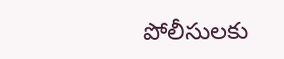పోలీసులకు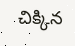చిక్కిన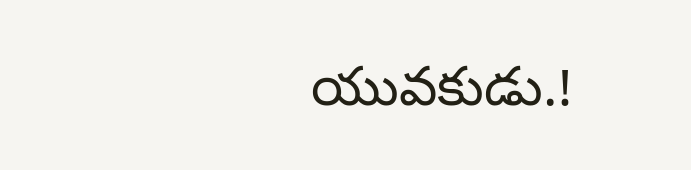యువకుడు.!